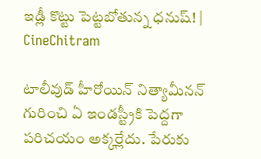ఇడ్లీ కొట్టు పెట్టబోతున్న ధనుష్‌! | CineChitram

టాలీవుడ్ హీరోయిన్ నిత్యామీనన్ గురించి ఏ ఇండస్ట్రీకి పెద్దగా పరిచయం అక్కర్లేదు. పేరుకు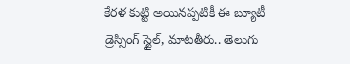కేరళ కుట్టి అయినప్పటికీ ఈ బ్యూటీ డ్రెస్సింగ్ స్టైల్, మాటతీరు.. తెలుగు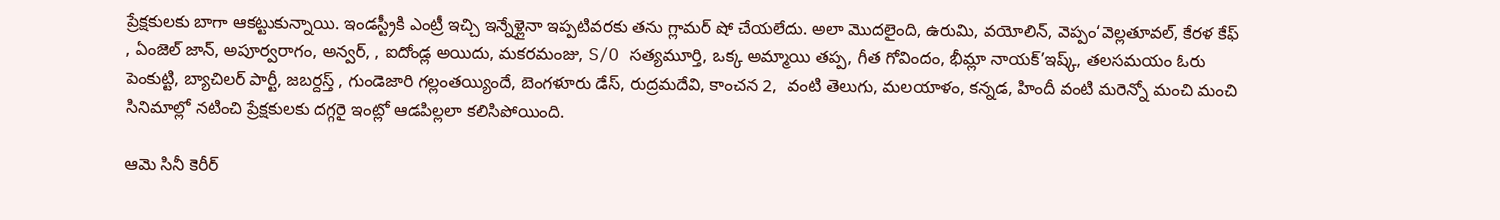ప్రేక్షకులకు బాగా ఆకట్టుకున్నాయి. ఇండస్ట్రీకి ఎంట్రీ ఇచ్చి ఇన్నేళ్లైనా ఇప్పటివరకు తను గ్లామర్ షో చేయలేదు. అలా మొదలైంది, ఉరుమి, వయోలిన్, వెప్పం‘వెల్లతూవల్, కేరళ కేఫ్ , ఏంజెల్ జాన్, అపూర్వరాగం, అన్వర్, , ఐదోండ్ల అయిదు, మకరమంజు, S/O సత్యమూర్తి, ఒక్క అమ్మాయి తప్ప, గీత గోవిందం, భీమ్లా నాయక్’ఇష్క్, తలసమయం ఓరు పెంకుట్టి, బ్యాచిలర్ పార్టీ, జబర్దస్త్ , గుండెజారి గల్లంతయ్యిందే, బెంగళూరు డేస్, రుద్రమదేవి, కాంచన 2,  వంటి తెలుగు, మలయాళం, కన్నడ, హిందీ వంటి మరెన్నో మంచి మంచి సినిమాల్లో నటించి ప్రేక్షకులకు దగ్గరై ఇంట్లో ఆడపిల్లలా కలిసిపోయింది.

ఆమె సినీ కెరీర్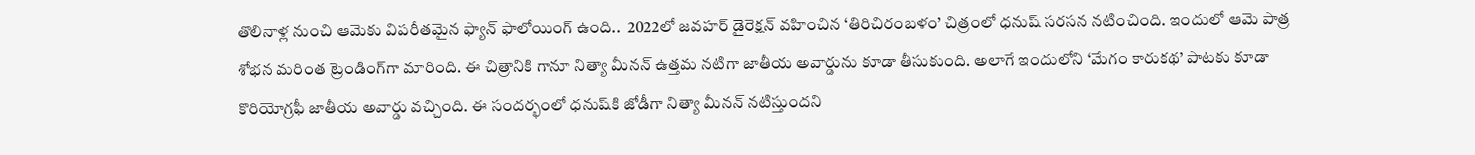తొలినాళ్ల నుంచి ఆమెకు విపరీతమైన ఫ్యాన్‌ ఫాలోయింగ్‌ ఉంది..  2022లో జవహర్ డైరెక్షన్‌ వహించిన ‘తిరిచిరంబళం’ చిత్రంలో ధనుష్ సరసన నటించింది. ఇందులో ఆమె పాత్ర శోభన మరింత ట్రెండింగ్‌గా మారింది. ఈ చిత్రానికి గానూ నిత్యా మీనన్ ఉత్తమ నటిగా జాతీయ అవార్డును కూడా తీసుకుంది. అలాగే ఇందులోని ‘మేగం కారుకథ’ పాటకు కూడా కొరియోగ్రఫీ జాతీయ అవార్డు వచ్చింది. ఈ సందర్భంలో ధనుష్‌కి జోడీగా నిత్యా మీనన్ నటిస్తుందని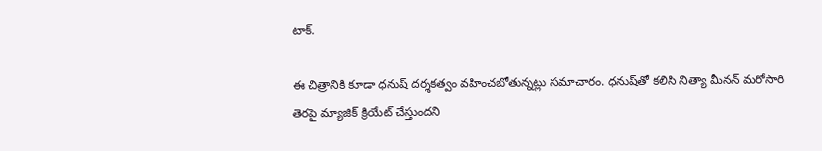టాక్‌.

ఈ చిత్రానికి కూడా ధనుష్ దర్శకత్వం వహించబోతున్నట్లు సమాచారం. ధనుష్‌తో కలిసి నిత్యా మీనన్ మరోసారి తెరపై మ్యాజిక్ క్రియేట్ చేస్తుందని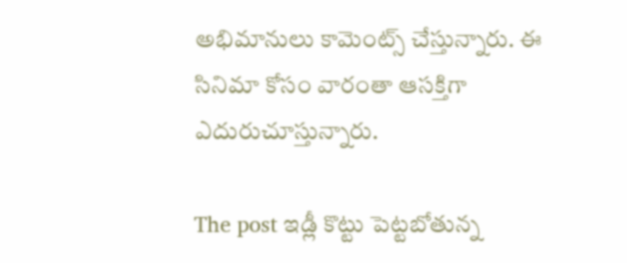అభిమానులు కామెంట్స్ చేస్తున్నారు. ఈ సినిమా కోసం వారంతా ఆసక్తిగా ఎదురుచూస్తున్నారు.

The post ఇడ్లీ కొట్టు పెట్టబోతున్న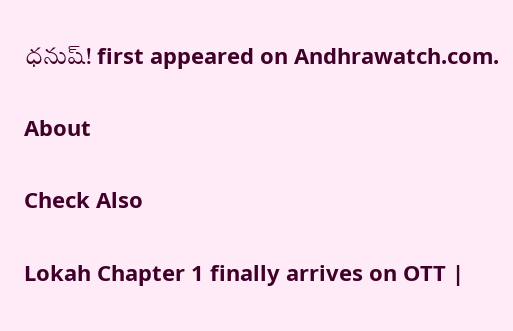ధనుష్‌! first appeared on Andhrawatch.com.

About

Check Also

Lokah Chapter 1 finally arrives on OTT |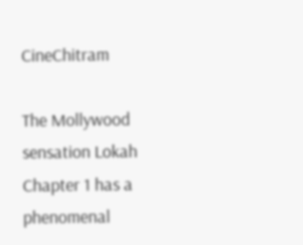CineChitram

The Mollywood sensation Lokah Chapter 1 has a phenomenal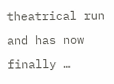theatrical run and has now finally …